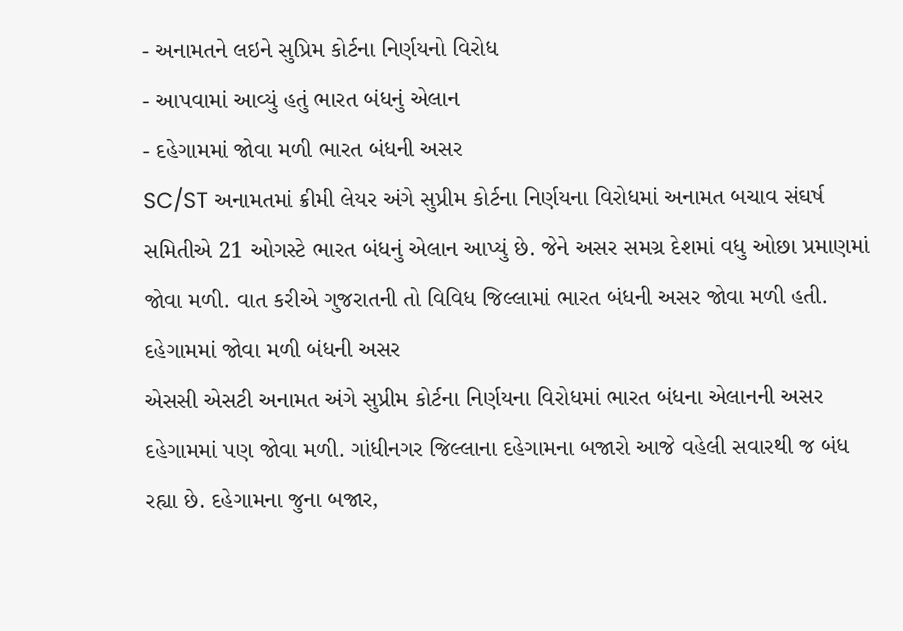- અનામતને લઇને સુપ્રિમ કોર્ટના નિર્ણયનો વિરોધ
- આપવામાં આવ્યું હતું ભારત બંધનું એલાન
- દહેગામમાં જોવા મળી ભારત બંધની અસર
SC/ST અનામતમાં ક્રીમી લેયર અંગે સુપ્રીમ કોર્ટના નિર્ણયના વિરોધમાં અનામત બચાવ સંઘર્ષ સમિતીએ 21 ઓગસ્ટે ભારત બંધનું એલાન આપ્યું છે. જેને અસર સમગ્ર દેશમાં વધુ ઓછા પ્રમાણમાં જોવા મળી. વાત કરીએ ગુજરાતની તો વિવિધ જિલ્લામાં ભારત બંધની અસર જોવા મળી હતી.
દહેગામમાં જોવા મળી બંધની અસર
એસસી એસટી અનામત અંગે સુપ્રીમ કોર્ટના નિર્ણયના વિરોધમાં ભારત બંધના એલાનની અસર દહેગામમાં પણ જોવા મળી. ગાંધીનગર જિલ્લાના દહેગામના બજારો આજે વહેલી સવારથી જ બંધ રહ્યા છે. દહેગામના જુના બજાર,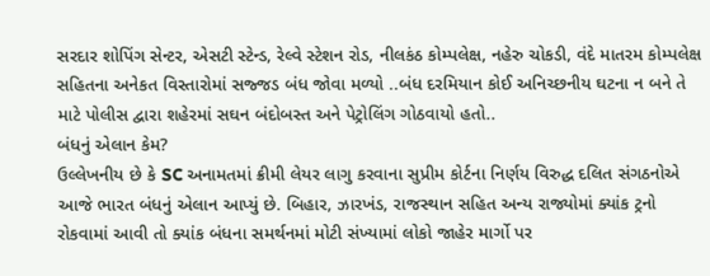સરદાર શોપિંગ સેન્ટર, એસટી સ્ટેન્ડ, રેલ્વે સ્ટેશન રોડ, નીલકંઠ કોમ્પલેક્ષ, નહેરુ ચોકડી, વંદે માતરમ કોમ્પલેક્ષ સહિતના અનેકત વિસ્તારોમાં સજ્જડ બંધ જોવા મળ્યો ..બંધ દરમિયાન કોઈ અનિચ્છનીય ઘટના ન બને તે માટે પોલીસ દ્વારા શહેરમાં સઘન બંદોબસ્ત અને પેટ્રોલિંગ ગોઠવાયો હતો..
બંધનું એલાન કેમ?
ઉલ્લેખનીય છે કે SC અનામતમાં ક્રીમી લેયર લાગુ કરવાના સુપ્રીમ કોર્ટના નિર્ણય વિરુદ્ધ દલિત સંગઠનોએ આજે ભારત બંધનું એલાન આપ્યું છે. બિહાર, ઝારખંડ, રાજસ્થાન સહિત અન્ય રાજ્યોમાં ક્યાંક ટ્રનો રોકવામાં આવી તો ક્યાંક બંધના સમર્થનમાં મોટી સંખ્યામાં લોકો જાહેર માર્ગો પર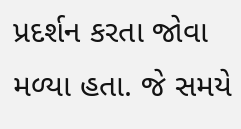પ્રદર્શન કરતા જોવા મળ્યા હતા. જે સમયે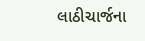લાઠીચાર્જના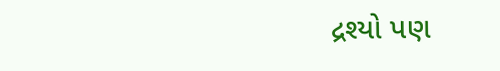દ્રશ્યો પણ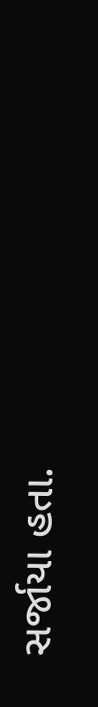સર્જાયા હતા.